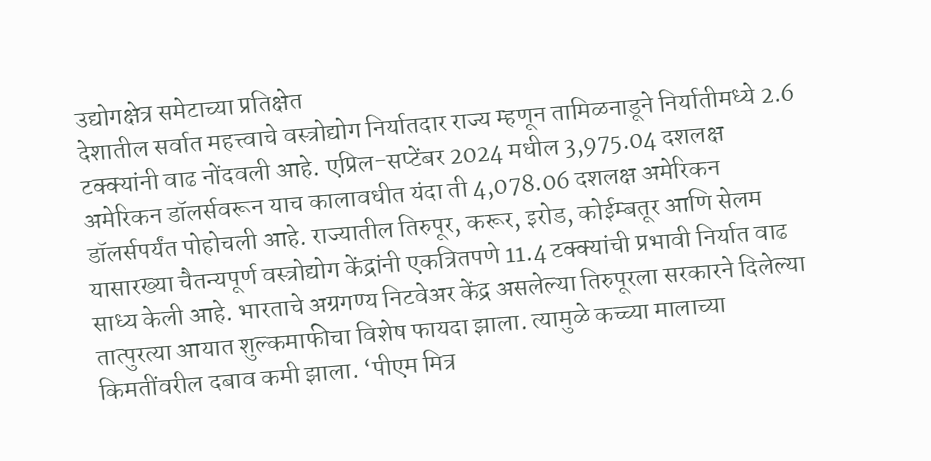उद्योगक्षेत्र समेटाच्या प्रतिक्षेत
देशातील सर्वात महत्त्वाचे वस्त्रोद्योग निर्यातदार राज्य म्हणून तामिळनाडूने निर्यातीमध्ये 2.6 टक्क्यांनी वाढ नोंदवली आहे. एप्रिल-सप्टेंबर 2024 मधील 3,975.04 दशलक्ष अमेरिकन डॉलर्सवरून याच कालावधीत यंदा ती 4,078.06 दशलक्ष अमेरिकन डॉलर्सपर्यंत पोहोचली आहे. राज्यातील तिरुपूर, करूर, इरोड, कोईम्बतूर आणि सेलम यासारख्या चैतन्यपूर्ण वस्त्रोद्योग केंद्रांनी एकत्रितपणे 11.4 टक्क्यांची प्रभावी निर्यात वाढ साध्य केली आहे. भारताचे अग्रगण्य निटवेअर केंद्र असलेल्या तिरुपूरला सरकारने दिलेल्या तात्पुरत्या आयात शुल्कमाफीचा विशेष फायदा झाला. त्यामुळे कच्च्या मालाच्या किमतींवरील दबाव कमी झाला. ‘पीएम मित्र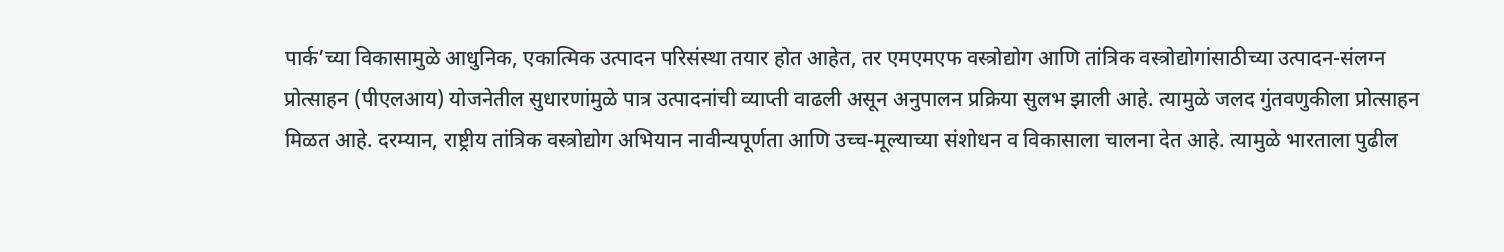पार्क’च्या विकासामुळे आधुनिक, एकात्मिक उत्पादन परिसंस्था तयार होत आहेत, तर एमएमएफ वस्त्रोद्योग आणि तांत्रिक वस्त्रोद्योगांसाठीच्या उत्पादन-संलग्न प्रोत्साहन (पीएलआय) योजनेतील सुधारणांमुळे पात्र उत्पादनांची व्याप्ती वाढली असून अनुपालन प्रक्रिया सुलभ झाली आहे. त्यामुळे जलद गुंतवणुकीला प्रोत्साहन मिळत आहे. दरम्यान, राष्ट्रीय तांत्रिक वस्त्रोद्योग अभियान नावीन्यपूर्णता आणि उच्च-मूल्याच्या संशोधन व विकासाला चालना देत आहे. त्यामुळे भारताला पुढील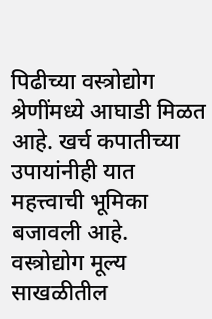पिढीच्या वस्त्रोद्योग श्रेणींमध्ये आघाडी मिळत आहे. खर्च कपातीच्या उपायांनीही यात महत्त्वाची भूमिका बजावली आहे.
वस्त्रोद्योग मूल्य साखळीतील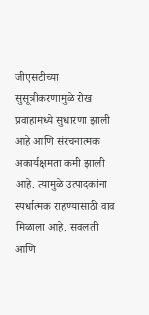जीएसटीच्या सुसूत्रीकरणामुळे रोख प्रवाहामध्ये सुधारणा झाली आहे आणि संरचनात्मक अकार्यक्षमता कमी झाली आहे. त्यामुळे उत्पादकांना स्पर्धात्मक राहण्यासाठी वाव मिळाला आहे. सवलती आणि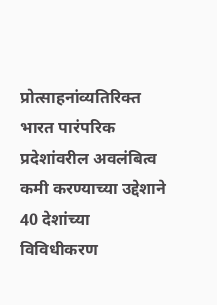प्रोत्साहनांव्यतिरिक्त भारत पारंपरिक प्रदेशांवरील अवलंबित्व कमी करण्याच्या उद्देशाने 40 देशांच्या विविधीकरण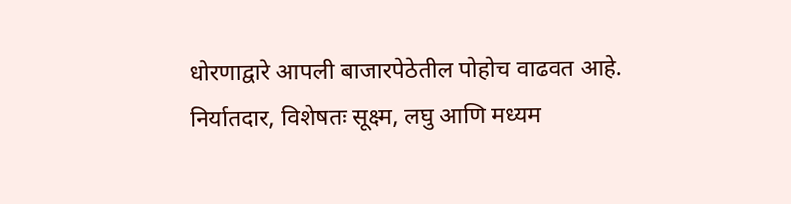धोरणाद्वारे आपली बाजारपेठेतील पोहोच वाढवत आहे. निर्यातदार, विशेषतः सूक्ष्म, लघु आणि मध्यम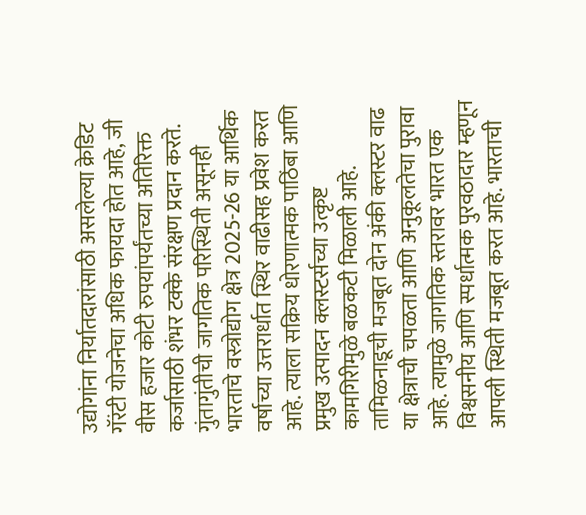उद्योगांना निर्यातदारांसाठी असलेल्या क्रेडिट गॅरंटी योजनेचा अधिक फायदा होत आहे, जी वीस हजार कोटी रुपयांपर्यंतच्या अतिरिक्त कर्जासाठी शंभर टक्के संरक्षण प्रदान करते. गुंतागुंतीची जागतिक परिस्थिती असूनही भारताचे वस्त्रोद्योग क्षेत्र 2025-26 या आर्थिक वर्षाच्या उत्तरार्धात स्थिर वाढीसह प्रवेश करत आहे. त्याला सक्रिय धोरणात्मक पाठिंबा आणि प्रमुख उत्पादन क्लस्टर्सच्या उत्कृष्ट कामगिरीमुळे बळकटी मिळाली आहे. तामिळनाडूची मजबूत दोन अंकी क्लस्टर वाढ या क्षेत्राची चपळता आणि अनुकूलतेचा पुरावा आहे. त्यामुळे जागतिक स्तरावर भारत एक विश्वसनीय आणि स्पर्धात्मक पुरवठादार म्हणून आपली स्थिती मजबूत करत आहे. भारताची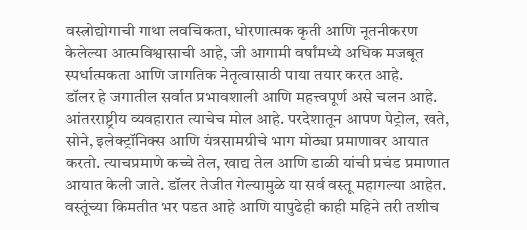वस्त्रोद्योगाची गाथा लवचिकता, धोरणात्मक कृती आणि नूतनीकरण केलेल्या आत्मविश्वासाची आहे, जी आगामी वर्षांमध्ये अधिक मजबूत स्पर्धात्मकता आणि जागतिक नेतृत्वासाठी पाया तयार करत आहे.
डॉलर हे जगातील सर्वात प्रभावशाली आणि महत्त्वपूर्ण असे चलन आहे. आंतरराष्ट्रीय व्यवहारात त्याचेच मोल आहे. परदेशातून आपण पेट्रोल, खते, सोने, इलेक्ट्रॉनिक्स आणि यंत्रसामग्रीचे भाग मोठ्या प्रमाणावर आयात करतो. त्याचप्रमाणे कच्चे तेल, खाद्य तेल आणि डाळी यांची प्रचंड प्रमाणात आयात केली जाते. डॉलर तेजीत गेल्यामुळे या सर्व वस्तू महागल्या आहेत. वस्तूंच्या किमतीत भर पडत आहे आणि यापुढेही काही महिने तरी तशीच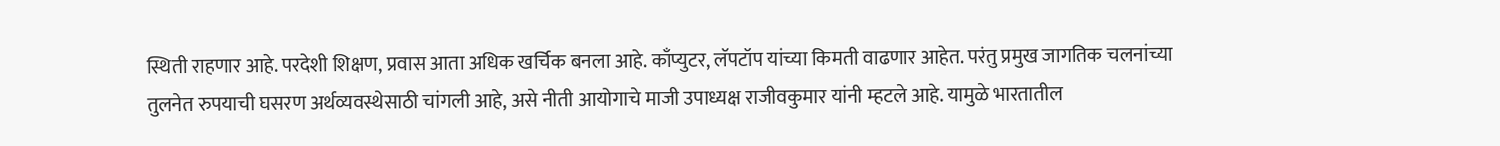स्थिती राहणार आहे. परदेशी शिक्षण, प्रवास आता अधिक खर्चिक बनला आहे. काँप्युटर, लॅपटॉप यांच्या किमती वाढणार आहेत. परंतु प्रमुख जागतिक चलनांच्या तुलनेत रुपयाची घसरण अर्थव्यवस्थेसाठी चांगली आहे, असे नीती आयोगाचे माजी उपाध्यक्ष राजीवकुमार यांनी म्हटले आहे. यामुळे भारतातील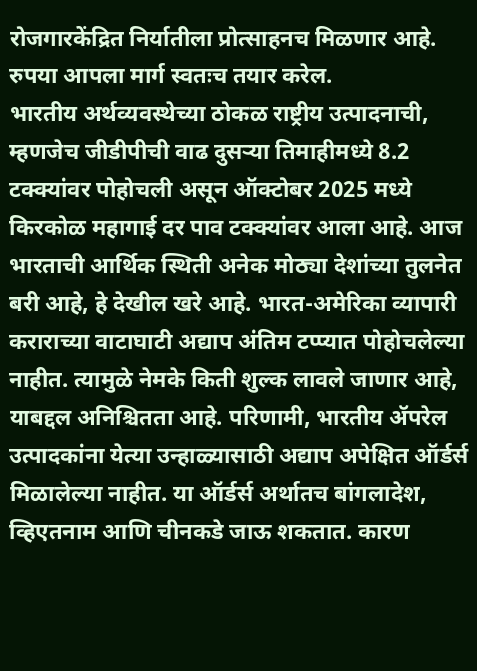रोजगारकेंद्रित निर्यातीला प्रोत्साहनच मिळणार आहे. रुपया आपला मार्ग स्वतःच तयार करेल.
भारतीय अर्थव्यवस्थेच्या ठोकळ राष्ट्रीय उत्पादनाची, म्हणजेच जीडीपीची वाढ दुसऱ्या तिमाहीमध्ये 8.2 टक्क्यांवर पोहोचली असून ऑक्टोबर 2025 मध्ये किरकोळ महागाई दर पाव टक्क्यांवर आला आहे. आज भारताची आर्थिक स्थिती अनेक मोठ्या देशांच्या तुलनेत बरी आहे, हे देखील खरे आहे. भारत-अमेरिका व्यापारी कराराच्या वाटाघाटी अद्याप अंतिम टप्प्यात पोहोचलेल्या नाहीत. त्यामुळे नेमके किती शुल्क लावले जाणार आहे, याबद्दल अनिश्चितता आहे. परिणामी, भारतीय ॲपरेल उत्पादकांना येत्या उन्हाळ्यासाठी अद्याप अपेक्षित ऑर्डर्स मिळालेल्या नाहीत. या ऑर्डर्स अर्थातच बांगलादेश, व्हिएतनाम आणि चीनकडे जाऊ शकतात. कारण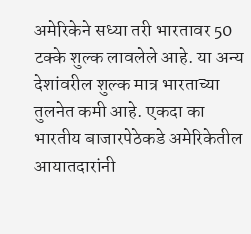अमेरिकेने सध्या तरी भारतावर 50 टक्के शुल्क लावलेले आहे. या अन्य देशांवरील शुल्क मात्र भारताच्या तुलनेत कमी आहे. एकदा का भारतीय बाजारपेठेकडे अमेरिकेतील आयातदारांनी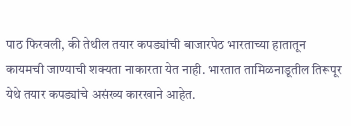पाठ फिरवली, की तेथील तयार कपड्यांची बाजारपेठ भारताच्या हातातून कायमची जाण्याची शक्यता नाकारता येत नाही. भारतात तामिळनाडूतील तिरूपूर येथे तयार कपड्यांचे असंख्य कारखाने आहेत.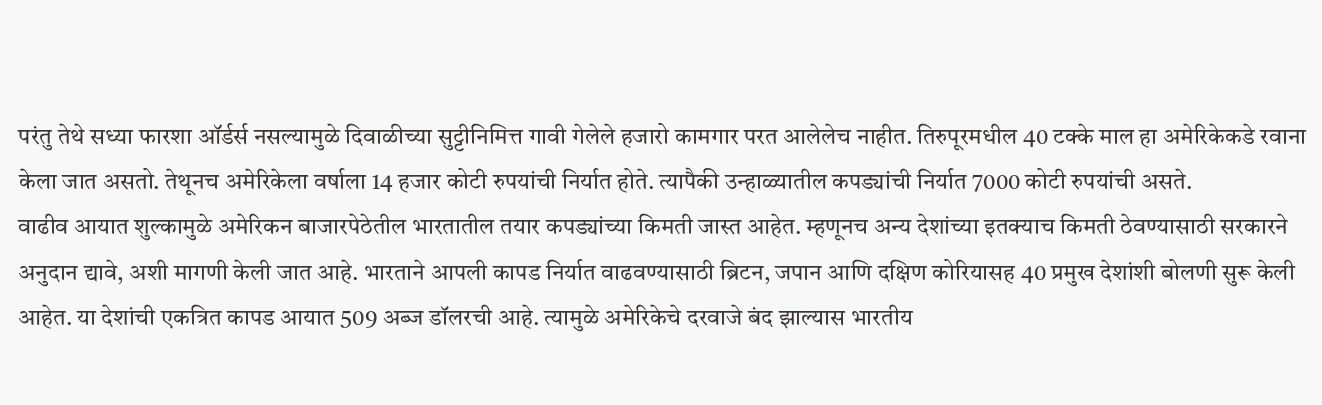परंतु तेथे सध्या फारशा ऑर्डर्स नसल्यामुळे दिवाळीच्या सुट्टीनिमित्त गावी गेलेले हजारो कामगार परत आलेलेच नाहीत. तिरुपूरमधील 40 टक्के माल हा अमेरिकेकडे रवाना केला जात असतो. तेथूनच अमेरिकेला वर्षाला 14 हजार कोटी रुपयांची निर्यात होते. त्यापैकी उन्हाळ्यातील कपड्यांची निर्यात 7000 कोटी रुपयांची असते.
वाढीव आयात शुल्कामुळे अमेरिकन बाजारपेठेतील भारतातील तयार कपड्यांच्या किमती जास्त आहेत. म्हणूनच अन्य देशांच्या इतक्याच किमती ठेवण्यासाठी सरकारने अनुदान द्यावे, अशी मागणी केली जात आहे. भारताने आपली कापड निर्यात वाढवण्यासाठी ब्रिटन, जपान आणि दक्षिण कोरियासह 40 प्रमुख देशांशी बोलणी सुरू केली आहेत. या देशांची एकत्रित कापड आयात 509 अब्ज डॉलरची आहे. त्यामुळे अमेरिकेचे दरवाजे बंद झाल्यास भारतीय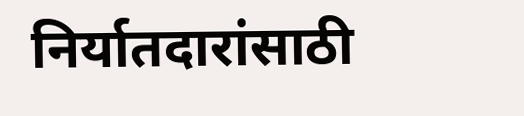निर्यातदारांसाठी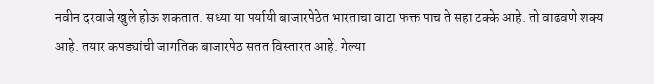नवीन दरवाजे खुले होऊ शकतात. सध्या या पर्यायी बाजारपेठेत भारताचा वाटा फक्त पाच ते सहा टक्के आहे. तो वाढवणे शक्य आहे. तयार कपड्यांची जागतिक बाजारपेठ सतत विस्तारत आहे. गेल्या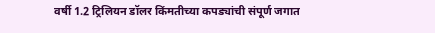वर्षी 1.2 ट्रिलियन डॉलर किंमतीच्या कपड्यांची संपूर्ण जगात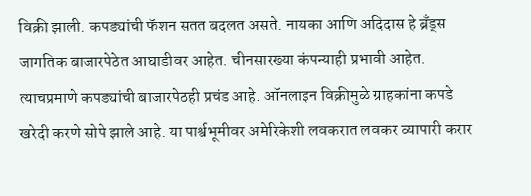विक्री झाली. कपड्यांची फॅशन सतत बदलत असते. नायका आणि अदिदास हे ब्रँड्स जागतिक बाजारपेठेत आघाडीवर आहेत. चीनसारख्या कंपन्याही प्रभावी आहेत. त्याचप्रमाणे कपड्यांची बाजारपेठही प्रचंड आहे. ऑनलाइन विक्रीमुळे ग्राहकांना कपडे खरेदी करणे सोपे झाले आहे. या पार्श्वभूमीवर अमेरिकेशी लवकरात लवकर व्यापारी करार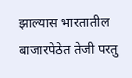झाल्यास भारतातील बाजारपेठेत तेजी परतु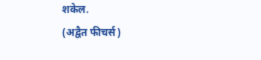शकेल.
(अद्वैत फीचर्स)